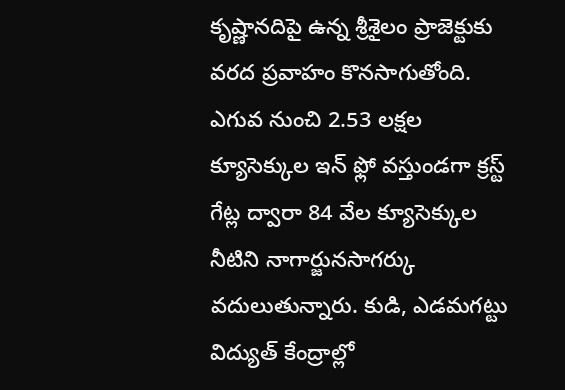కృష్ణానదిపై ఉన్న శ్రీశైలం ప్రాజెక్టుకు వరద ప్రవాహం కొనసాగుతోంది. ఎగువ నుంచి 2.53 లక్షల క్యూసెక్కుల ఇన్ ఫ్లో వస్తుండగా క్రస్ట్ గేట్ల ద్వారా 84 వేల క్యూసెక్కుల నీటిని నాగార్జునసాగర్కు వదులుతున్నారు. కుడి, ఎడమగట్టు విద్యుత్ కేంద్రాల్లో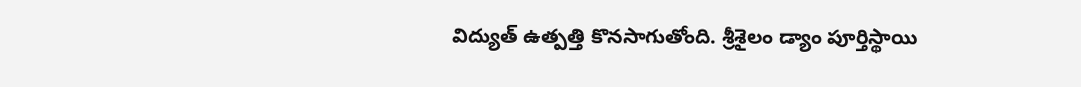విద్యుత్ ఉత్పత్తి కొనసాగుతోంది. శ్రీశైలం డ్యాం పూర్తిస్థాయి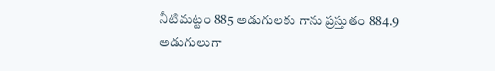నీటిమట్టం 885 అడుగులకు గాను ప్రస్తుతం 884.9 అడుగులుగా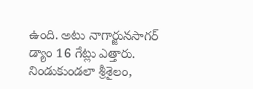ఉంది. అటు నాగార్జునసాగర్ డ్యాం 16 గేట్లు ఎత్తారు.
నిండుకుండలా శ్రీశైలం,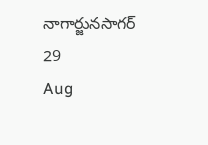నాగార్జునసాగర్
29
Aug